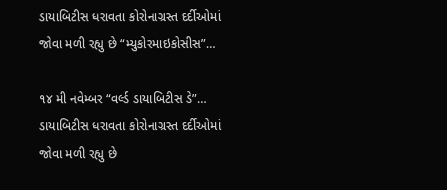ડાયાબિટીસ ધરાવતા કોરોનાગ્રસ્ત દર્દીઓમાં જોવા મળી રહ્યુ છે “મ્યુકોરમાઇકોસીસ”…

૧૪ મી નવેમ્બર “વર્લ્ડ ડાયાબિટીસ ડે”… ડાયાબિટીસ ધરાવતા કોરોનાગ્રસ્ત દર્દીઓમાં જોવા મળી રહ્યુ છે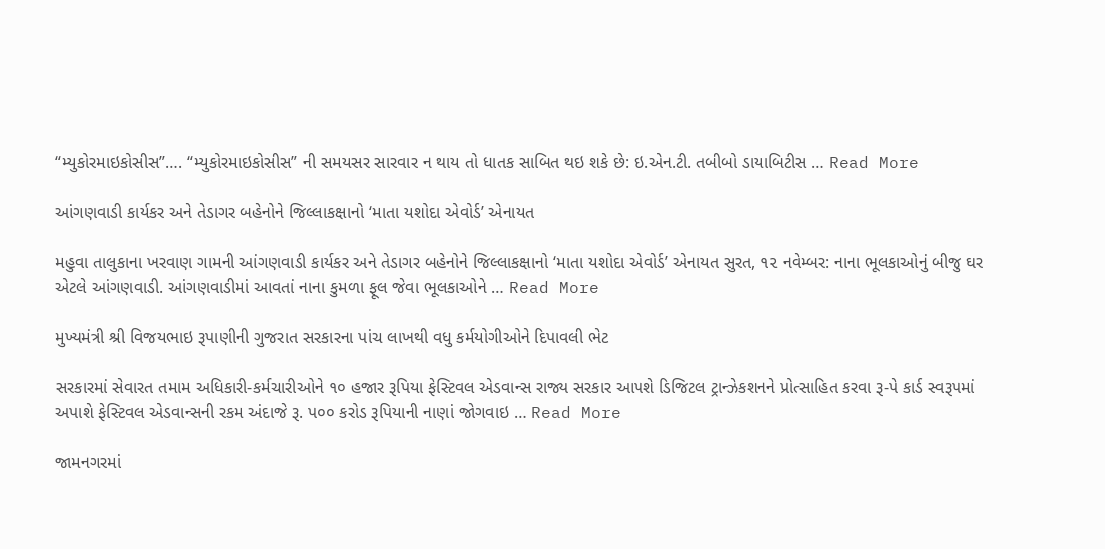“મ્યુકોરમાઇકોસીસ”…. “મ્યુકોરમાઇકોસીસ” ની સમયસર સારવાર ન થાય તો ધાતક સાબિત થઇ શકે છે: ઇ.એન.ટી. તબીબો ડાયાબિટીસ … Read More

આંગણવાડી કાર્યકર અને તેડાગર બહેનોને જિલ્લાકક્ષાનો ‘માતા યશોદા એવોર્ડ’ એનાયત

મહુવા તાલુકાના ખરવાણ ગામની આંગણવાડી કાર્યકર અને તેડાગર બહેનોને જિલ્લાકક્ષાનો ‘માતા યશોદા એવોર્ડ’ એનાયત સુરત, ૧૨ નવેમ્બર: નાના ભૂલકાઓનું બીજુ ઘર એટલે આંગણવાડી. આંગણવાડીમાં આવતાં નાના કુમળા ફૂલ જેવા ભૂલકાઓને … Read More

મુખ્યમંત્રી શ્રી વિજયભાઇ રૂપાણીની ગુજરાત સરકારના પાંચ લાખથી વધુ કર્મયોગીઓને દિપાવલી ભેટ

સરકારમાં સેવારત તમામ અધિકારી-કર્મચારીઓને ૧૦ હજાર રૂપિયા ફેસ્ટિવલ એડવાન્સ રાજ્ય સરકાર આપશે ડિજિટલ ટ્રાન્ઝેકશનને પ્રોત્સાહિત કરવા રૂ-પે કાર્ડ સ્વરૂપમાં અપાશે ફેસ્ટિવલ એડવાન્સની રકમ અંદાજે રૂ. પ૦૦ કરોડ રૂપિયાની નાણાં જોગવાઇ … Read More

જામનગરમાં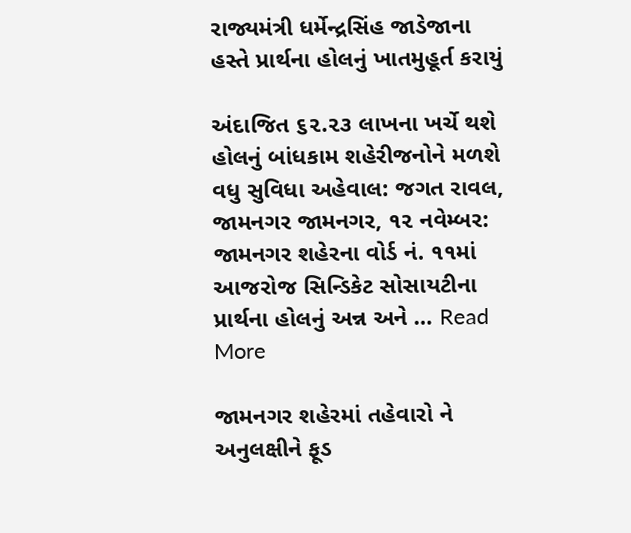રાજ્યમંત્રી ધર્મેન્દ્રસિંહ જાડેજાના હસ્તે પ્રાર્થના હોલનું ખાતમુહૂર્ત કરાયું

અંદાજિત ૬૨.૨૩ લાખના ખર્ચે થશે હોલનું બાંધકામ શહેરીજનોને મળશે વધુ સુવિધા અહેવાલ: જગત રાવલ, જામનગર જામનગર, ૧૨ નવેમ્બર: જામનગર શહેરના વોર્ડ નં. ૧૧માં આજરોજ સિન્ડિકેટ સોસાયટીના પ્રાર્થના હોલનું અન્ન અને … Read More

જામનગર શહેરમાં તહેવારો ને અનુલક્ષીને ફૂડ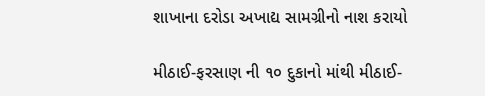શાખાના દરોડા અખાદ્ય સામગ્રીનો નાશ કરાયો

મીઠાઈ-ફરસાણ ની ૧૦ દુકાનો માંથી મીઠાઈ-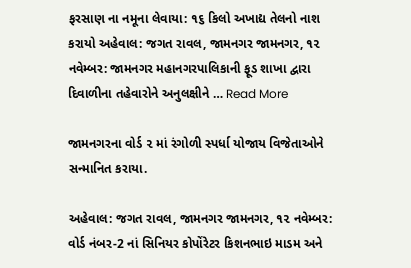ફરસાણ ના નમૂના લેવાયા: ૧૬ કિલો અખાદ્ય તેલનો નાશ કરાયો અહેવાલ: જગત રાવલ, જામનગર જામનગર, ૧૨ નવેમ્બર: જામનગર મહાનગરપાલિકાની ફૂડ શાખા દ્વારા દિવાળીના તહેવારોને અનુલક્ષીને … Read More

જામનગરના વોર્ડ ૨ માં રંગોળી સ્પર્ધા યોજાય વિજેતાઓને સન્માનિત કરાયા.

અહેવાલ: જગત રાવલ, જામનગર જામનગર, ૧૨ નવેમ્બર: વોર્ડ નંબર-2 નાં સિનિયર કોપોંરેટર કિશનભાઇ માડમ અને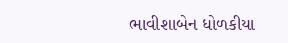ભાવીશાબેન ધોળકીયા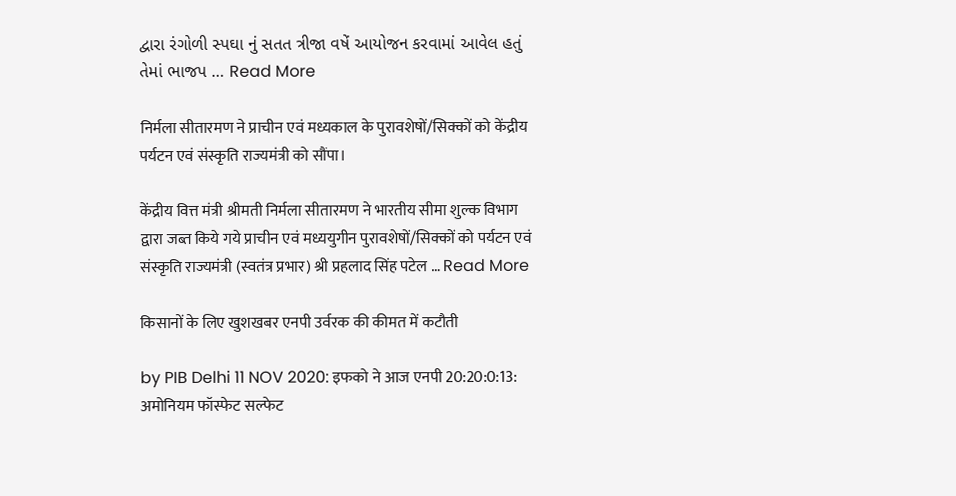દ્વારા રંગોળી સ્પઘા નું સતત ત્રીજા વષેં આયોજન કરવામાં આવેલ હતું તેમાં ભાજપ … Read More

निर्मला सीतारमण ने प्राचीन एवं मध्यकाल के पुरावशेषों/सिक्कों को केंद्रीय पर्यटन एवं संस्कृति राज्यमंत्री को सौंपा।

केंद्रीय वित्त मंत्री श्रीमती निर्मला सीतारमण ने भारतीय सीमा शुल्क विभाग द्वारा जब्त किये गये प्राचीन एवं मध्ययुगीन पुरावशेषों/सिक्कों को पर्यटन एवं संस्कृति राज्यमंत्री (स्वतंत्र प्रभार) श्री प्रहलाद सिंह पटेल … Read More

किसानों के लिए खुशखबर एनपी उर्वरक की कीमत में कटौती

by PIB Delhi 11 NOV 2020: इफको ने आज एनपी 20:20:0:13: अमोनियम फॉस्फेट सल्फेट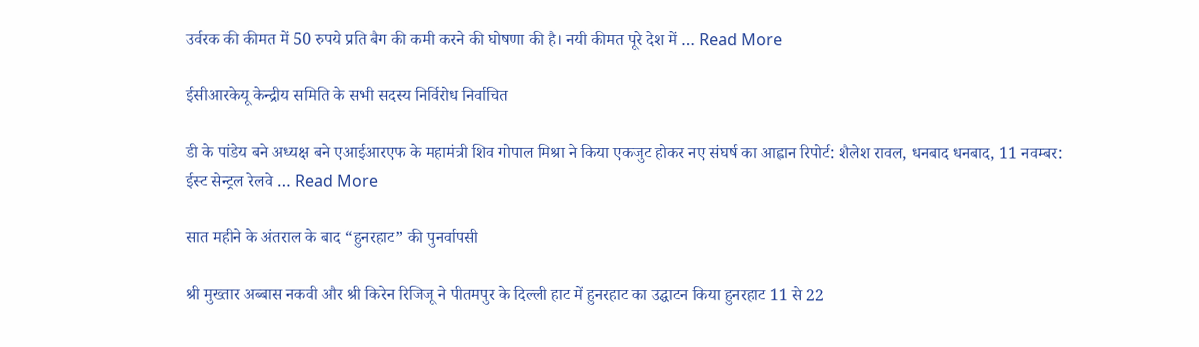उर्वरक की कीमत में 50 रुपये प्रति बैग की कमी करने की घोषणा की है। नयी कीमत पूरे देश में … Read More

ईसीआरकेयू केन्द्रीय समिति के सभी सदस्य निर्विरोध निर्वाचित

डी के पांडेय बने अध्यक्ष बने एआईआरएफ के महामंत्री शिव गोपाल मिश्रा ने किया एकजुट होकर नए संघर्ष का आह्वान रिपोर्ट: शैलेश रावल, धनबाद धनबाद, 11 नवम्बर: ईस्ट सेन्ट्रल रेलवे … Read More

सात महीने के अंतराल के बाद “हुनरहाट” की पुनर्वापसी

श्री मुख्तार अब्बास नकवी और श्री किरेन रिजिजू ने पीतमपुर के दिल्ली हाट में हुनरहाट का उद्घाटन किया हुनरहाट 11 से 22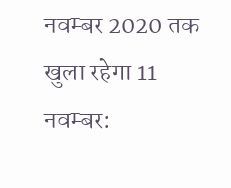नवम्बर 2020 तक खुला रहेगा 11 नवम्बर: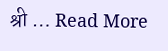श्री … Read More